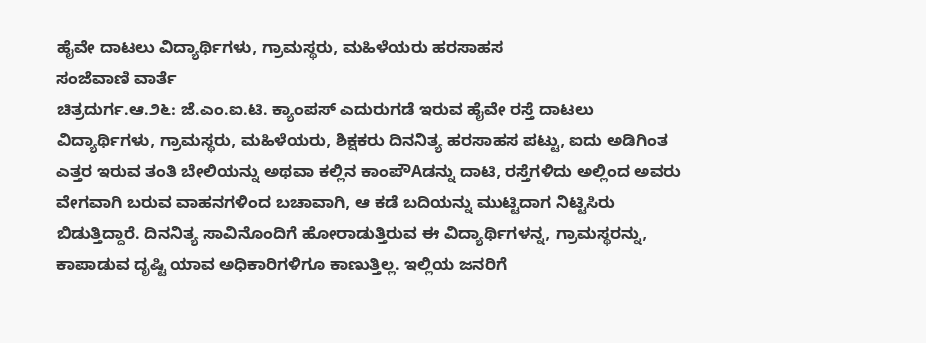ಹೈವೇ ದಾಟಲು ವಿದ್ಯಾರ್ಥಿಗಳು, ಗ್ರಾಮಸ್ಥರು, ಮಹಿಳೆಯರು ಹರಸಾಹಸ
ಸಂಜೆವಾಣಿ ವಾರ್ತೆ
ಚಿತ್ರದುರ್ಗ.ಆ.೨೬: ಜೆ.ಎಂ.ಐ.ಟಿ. ಕ್ಯಾಂಪಸ್ ಎದುರುಗಡೆ ಇರುವ ಹೈವೇ ರಸ್ತೆ ದಾಟಲು ವಿದ್ಯಾರ್ಥಿಗಳು, ಗ್ರಾಮಸ್ಥರು, ಮಹಿಳೆಯರು, ಶಿಕ್ಷಕರು ದಿನನಿತ್ಯ ಹರಸಾಹಸ ಪಟ್ಟು, ಐದು ಅಡಿಗಿಂತ ಎತ್ತರ ಇರುವ ತಂತಿ ಬೇಲಿಯನ್ನು ಅಥವಾ ಕಲ್ಲಿನ ಕಾಂಪೌAಡನ್ನು ದಾಟಿ, ರಸ್ತೆಗಳಿದು ಅಲ್ಲಿಂದ ಅವರು ವೇಗವಾಗಿ ಬರುವ ವಾಹನಗಳಿಂದ ಬಚಾವಾಗಿ, ಆ ಕಡೆ ಬದಿಯನ್ನು ಮುಟ್ಟಿದಾಗ ನಿಟ್ಟಿಸಿರು ಬಿಡುತ್ತಿದ್ದಾರೆ. ದಿನನಿತ್ಯ ಸಾವಿನೊಂದಿಗೆ ಹೋರಾಡುತ್ತಿರುವ ಈ ವಿದ್ಯಾರ್ಥಿಗಳನ್ನ, ಗ್ರಾಮಸ್ಥರನ್ನು, ಕಾಪಾಡುವ ದೃಷ್ಟಿ ಯಾವ ಅಧಿಕಾರಿಗಳಿಗೂ ಕಾಣುತ್ತಿಲ್ಲ. ಇಲ್ಲಿಯ ಜನರಿಗೆ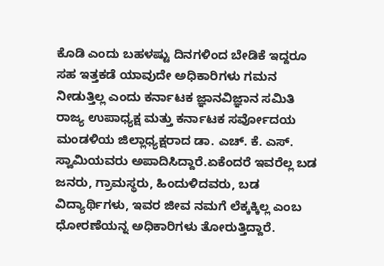ಕೊಡಿ ಎಂದು ಬಹಳಷ್ಟು ದಿನಗಳಿಂದ ಬೇಡಿಕೆ ಇದ್ದರೂ ಸಹ ಇತ್ತಕಡೆ ಯಾವುದೇ ಅಧಿಕಾರಿಗಳು ಗಮನ ನೀಡುತ್ತಿಲ್ಲ ಎಂದು ಕರ್ನಾಟಕ ಜ್ಞಾನವಿಜ್ಞಾನ ಸಮಿತಿ ರಾಜ್ಯ ಉಪಾಧ್ಯಕ್ಷ ಮತ್ತು ಕರ್ನಾಟಕ ಸರ್ವೋದಯ ಮಂಡಳಿಯ ಜಿಲ್ಲಾಧ್ಯಕ್ಷರಾದ ಡಾ. ಎಚ್. ಕೆ. ಎಸ್. ಸ್ವಾಮಿಯವರು ಅಪಾದಿಸಿದ್ದಾರೆ.ಏಕೆಂದರೆ ಇವರೆಲ್ಲ ಬಡ ಜನರು, ಗ್ರಾಮಸ್ಥರು, ಹಿಂದುಳಿದವರು, ಬಡ ವಿದ್ಯಾರ್ಥಿಗಳು, ಇವರ ಜೀವ ನಮಗೆ ಲೆಕ್ಕಕ್ಕಿಲ್ಲ ಎಂಬ ಧೋರಣೆಯನ್ನ ಅಧಿಕಾರಿಗಳು ತೋರುತ್ತಿದ್ದಾರೆ.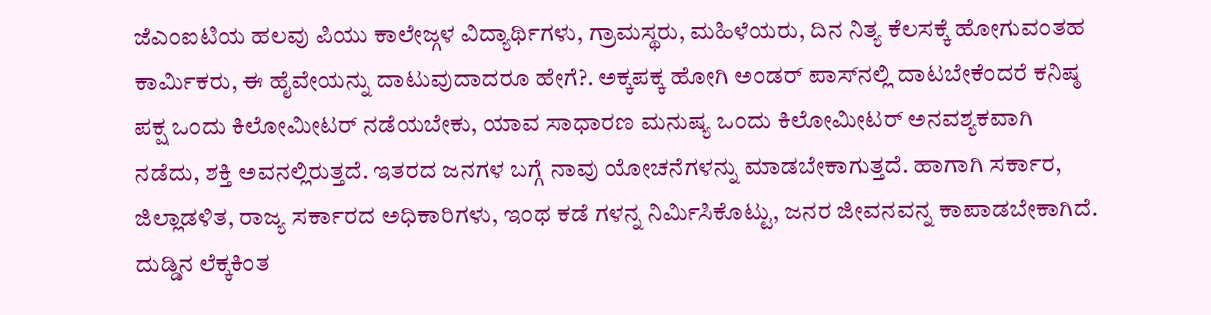ಜೆಎಂಐಟಿಯ ಹಲವು ಪಿಯು ಕಾಲೇಜ್ಗಳ ವಿದ್ಯಾರ್ಥಿಗಳು, ಗ್ರಾಮಸ್ಥರು, ಮಹಿಳೆಯರು, ದಿನ ನಿತ್ಯ ಕೆಲಸಕ್ಕೆ ಹೋಗುವಂತಹ ಕಾರ್ಮಿಕರು, ಈ ಹೈವೇಯನ್ನು ದಾಟುವುದಾದರೂ ಹೇಗೆ?. ಅಕ್ಕಪಕ್ಕ ಹೋಗಿ ಅಂಡರ್ ಪಾಸ್‌ನಲ್ಲಿ ದಾಟಬೇಕೆಂದರೆ ಕನಿಷ್ಠ ಪಕ್ಷ ಒಂದು ಕಿಲೋಮೀಟರ್ ನಡೆಯಬೇಕು, ಯಾವ ಸಾಧಾರಣ ಮನುಷ್ಯ ಒಂದು ಕಿಲೋಮೀಟರ್ ಅನವಶ್ಯಕವಾಗಿ ನಡೆದು, ಶಕ್ತಿ ಅವನಲ್ಲಿರುತ್ತದೆ. ಇತರದ ಜನಗಳ ಬಗ್ಗೆ ನಾವು ಯೋಚನೆಗಳನ್ನು ಮಾಡಬೇಕಾಗುತ್ತದೆ. ಹಾಗಾಗಿ ಸರ್ಕಾರ, ಜಿಲ್ಲಾಡಳಿತ, ರಾಜ್ಯ ಸರ್ಕಾರದ ಅಧಿಕಾರಿಗಳು, ಇಂಥ ಕಡೆ ಗಳನ್ನ ನಿರ್ಮಿಸಿಕೊಟ್ಟು, ಜನರ ಜೀವನವನ್ನ ಕಾಪಾಡಬೇಕಾಗಿದೆ. ದುಡ್ಡಿನ ಲೆಕ್ಕಕಿಂತ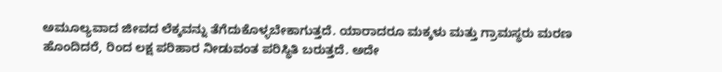ಅಮೂಲ್ಯವಾದ ಜೀವದ ಲೆಕ್ಕವನ್ನು ತೆಗೆದುಕೊಳ್ಳಬೇಕಾಗುತ್ತದೆ. ಯಾರಾದರೂ ಮಕ್ಕಳು ಮತ್ತು ಗ್ರಾಮಸ್ಥರು ಮರಣ ಹೊಂದಿದರೆ, ರಿಂದ ಲಕ್ಷ ಪರಿಹಾರ ನೀಡುವಂತ ಪರಿಸ್ಥಿತಿ ಬರುತ್ತದೆ. ಅದೇ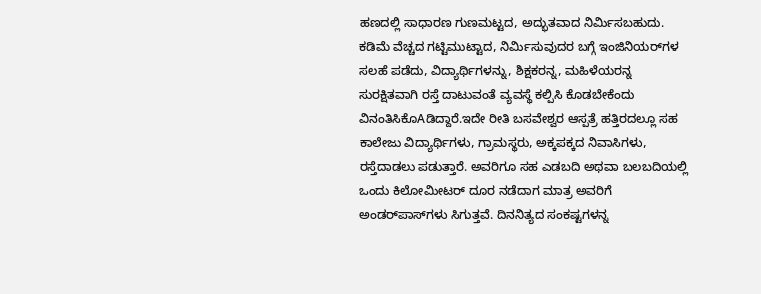ಹಣದಲ್ಲಿ ಸಾಧಾರಣ ಗುಣಮಟ್ಟದ, ಅದ್ಭುತವಾದ ನಿರ್ಮಿಸಬಹುದು. ಕಡಿಮೆ ವೆಚ್ಚದ ಗಟ್ಟಿಮುಟ್ಟಾದ, ನಿರ್ಮಿಸುವುದರ ಬಗ್ಗೆ ಇಂಜಿನಿಯರ್‌ಗಳ ಸಲಹೆ ಪಡೆದು, ವಿದ್ಯಾರ್ಥಿಗಳನ್ನು, ಶಿಕ್ಷಕರನ್ನ, ಮಹಿಳೆಯರನ್ನ ಸುರಕ್ಷಿತವಾಗಿ ರಸ್ತೆ ದಾಟುವಂತೆ ವ್ಯವಸ್ಥೆ ಕಲ್ಪಿಸಿ ಕೊಡಬೇಕೆಂದು ವಿನಂತಿಸಿಕೊAಡಿದ್ದಾರೆ.ಇದೇ ರೀತಿ ಬಸವೇಶ್ವರ ಆಸ್ಪತ್ರೆ ಹತ್ತಿರದಲ್ಲೂ ಸಹ ಕಾಲೇಜು ವಿದ್ಯಾರ್ಥಿಗಳು, ಗ್ರಾಮಸ್ಥರು, ಅಕ್ಕಪಕ್ಕದ ನಿವಾಸಿಗಳು, ರಸ್ತೆದಾಡಲು ಪಡುತ್ತಾರೆ. ಅವರಿಗೂ ಸಹ ಎಡಬದಿ ಅಥವಾ ಬಲಬದಿಯಲ್ಲಿ ಒಂದು ಕಿಲೋಮೀಟರ್ ದೂರ ನಡೆದಾಗ ಮಾತ್ರ ಅವರಿಗೆ ಅಂಡರ್‌ಪಾಸ್‌ಗಳು ಸಿಗುತ್ತವೆ. ದಿನನಿತ್ಯದ ಸಂಕಷ್ಟಗಳನ್ನ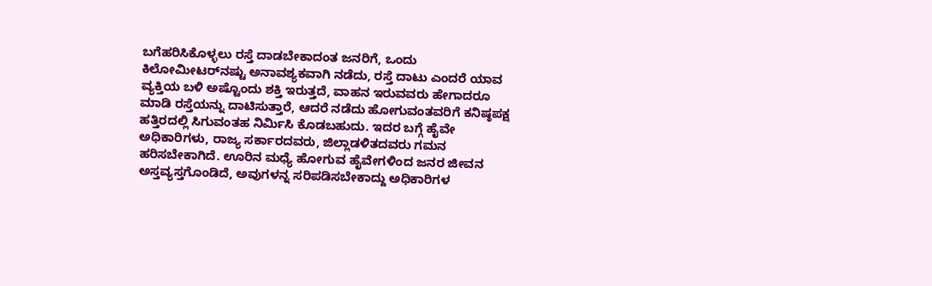ಬಗೆಹರಿಸಿಕೊಳ್ಳಲು ರಸ್ತೆ ದಾಡಬೇಕಾದಂತ ಜನರಿಗೆ, ಒಂದು ಕಿಲೋಮೀಟರ್‌ನಷ್ಟು ಅನಾವಶ್ಯಕವಾಗಿ ನಡೆದು, ರಸ್ತೆ ದಾಟು ಎಂದರೆ ಯಾವ ವ್ಯಕ್ತಿಯ ಬಳಿ ಅಷ್ಟೊಂದು ಶಕ್ತಿ ಇರುತ್ತದೆ, ವಾಹನ ಇರುವವರು ಹೇಗಾದರೂ ಮಾಡಿ ರಸ್ತೆಯನ್ನು ದಾಟಿಸುತ್ತಾರೆ, ಆದರೆ ನಡೆದು ಹೋಗುವಂತವರಿಗೆ ಕನಿಷ್ಠಪಕ್ಷ ಹತ್ತಿರದಲ್ಲಿ ಸಿಗುವಂತಹ ನಿರ್ಮಿಸಿ ಕೊಡಬಹುದು. ಇದರ ಬಗ್ಗೆ ಹೈವೇ ಅಧಿಕಾರಿಗಳು, ರಾಜ್ಯ ಸರ್ಕಾರದವರು, ಜಿಲ್ಲಾಡಳಿತದವರು ಗಮನ ಹರಿಸಬೇಕಾಗಿದೆ. ಊರಿನ ಮಧ್ಯೆ ಹೋಗುವ ಹೈವೇಗಳಿಂದ ಜನರ ಜೀವನ ಅಸ್ತವ್ಯಸ್ತಗೊಂಡಿದೆ, ಅವುಗಳನ್ನ ಸರಿಪಡಿಸಬೇಕಾದ್ದು ಅಧಿಕಾರಿಗಳ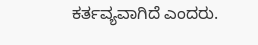ಕರ್ತವ್ಯವಾಗಿದೆ ಎಂದರು.